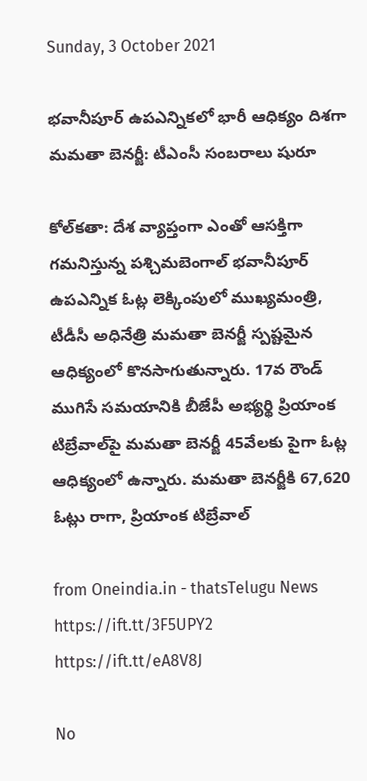Sunday, 3 October 2021

భవానీపూర్ ఉపఎన్నికలో భారీ ఆధిక్యం దిశగా మమతా బెనర్జీ: టీఎంసీ సంబరాలు షురూ

కోల్‌కతా: దేశ వ్యాప్తంగా ఎంతో ఆసక్తిగా గమనిస్తున్న పశ్చిమబెంగాల్ భవానీపూర్ ఉపఎన్నిక ఓట్ల లెక్కింపులో ముఖ్యమంత్రి, టీడీసీ అధినేత్రి మమతా బెనర్జీ స్పష్టమైన ఆధిక్యంలో కొనసాగుతున్నారు. 17వ రౌండ్ ముగిసే సమయానికి బీజేపీ అభ్యర్థి ప్రియాంక టిబ్రేవాల్‌పై మమతా బెనర్జీ 45వేలకు పైగా ఓట్ల ఆధిక్యంలో ఉన్నారు. మమతా బెనర్జీకి 67,620 ఓట్లు రాగా, ప్రియాంక టిబ్రేవాల్

from Oneindia.in - thatsTelugu News https://ift.tt/3F5UPY2
https://ift.tt/eA8V8J

No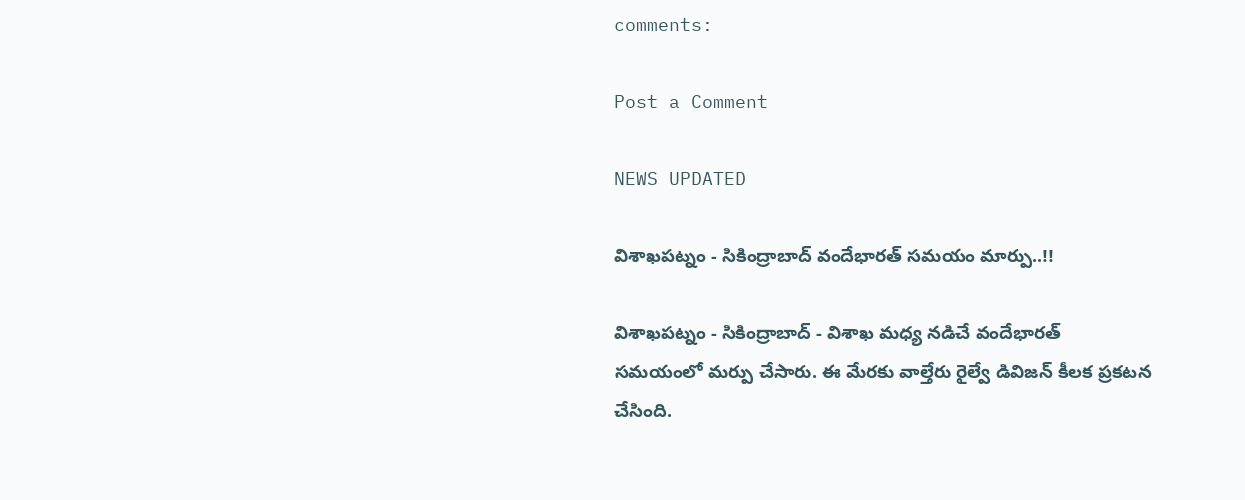comments:

Post a Comment

NEWS UPDATED

విశాఖపట్నం - సికింద్రాబాద్ వందేభారత్ సమయం మార్పు..!!

విశాఖపట్నం - సికింద్రాబాద్ - విశాఖ మధ్య నడిచే వందేభారత్ సమయంలో మర్పు చేసారు. ఈ మేరకు వాల్తేరు రైల్వే డివిజన్ కీలక ప్రకటన చేసింది.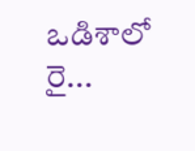ఒడిశాలో రై...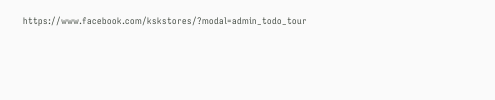https://www.facebook.com/kskstores/?modal=admin_todo_tour